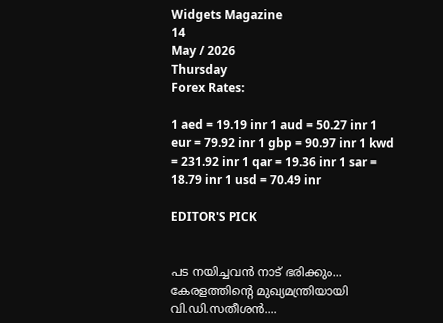Widgets Magazine
14
May / 2026
Thursday
Forex Rates:

1 aed = 19.19 inr 1 aud = 50.27 inr 1 eur = 79.92 inr 1 gbp = 90.97 inr 1 kwd = 231.92 inr 1 qar = 19.36 inr 1 sar = 18.79 inr 1 usd = 70.49 inr

EDITOR'S PICK


പട നയിച്ചവൻ നാട് ഭരിക്കും... കേരളത്തിന്റെ മുഖ്യമന്ത്രിയായി വി.ഡി.സതീശൻ....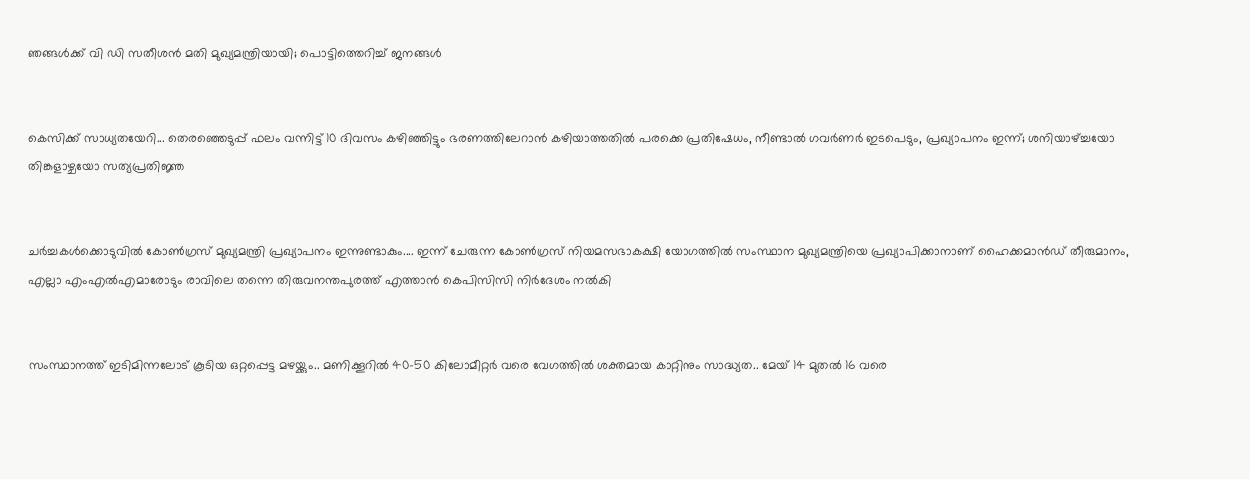ഞങ്ങൾക്ക് വി ഡി സതീശൻ മതി മുഖ്യമന്ത്രിയായി; പൊട്ടിത്തെറിച്ച് ജനങ്ങൾ


കെസിക്ക് സാധ്യതയേറി... തെരഞ്ഞെടുപ്പ് ഫലം വന്നിട്ട് 10 ദിവസം കഴിഞ്ഞിട്ടും ഭരണത്തിലേറാന്‍ കഴിയാത്തതില്‍ പരക്കെ പ്രതിഷേധം, നീണ്ടാല്‍ ഗവര്‍ണര്‍ ഇടപെടും, പ്രഖ്യാപനം ഇന്ന്; ശനിയാഴ്ച്ചയോ തിങ്കളാഴ്ചയോ സത്യപ്രതിജ്ഞ


ചർച്ചകൾക്കൊടുവിൽ കോൺഗ്രസ് മുഖ്യമന്ത്രി പ്രഖ്യാപനം ഇന്നുണ്ടാകും.... ഇന്ന് ചേരുന്ന കോൺഗ്രസ് നിയമസഭാകക്ഷി യോഗത്തിൽ സംസ്ഥാന മുഖ്യമന്ത്രിയെ പ്രഖ്യാപിക്കാനാണ് ഹൈക്കമാൻഡ് തീരുമാനം, എല്ലാ എംഎൽ‌എമാരോടും രാവിലെ തന്നെ തിരുവനന്തപുരത്ത് എത്താൻ കെപിസിസി നിർദേശം നൽകി


സംസ്ഥാനത്ത് ഇടിമിന്നലോട് കൂടിയ ഒറ്റപ്പെട്ട മഴയ്ക്കും.. മണിക്കൂറിൽ 40-50 കിലോമീറ്റർ വരെ വേഗത്തിൽ ശക്തമായ കാറ്റിനും സാദ്ധ്യത.. മേയ് 14 മുതൽ 16 വരെ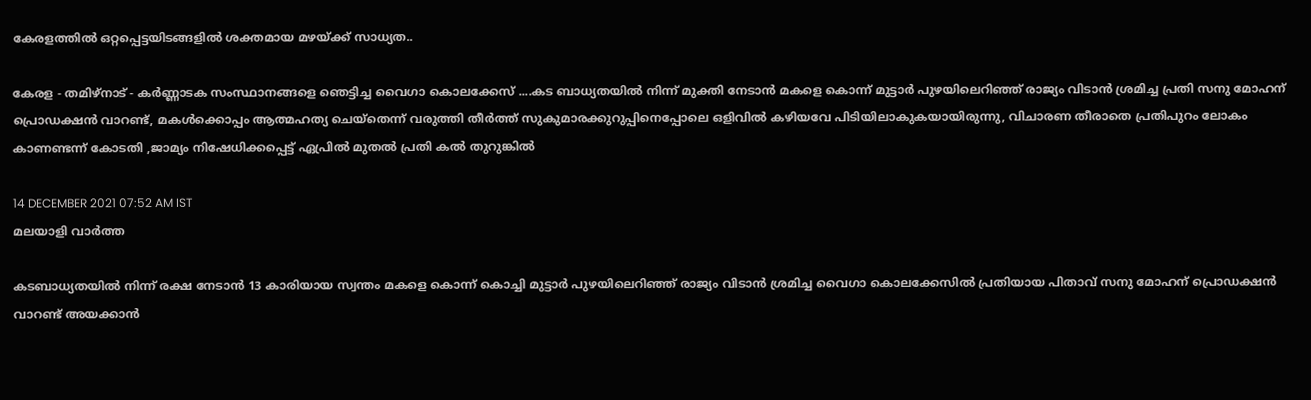കേരളത്തിൽ ഒറ്റപ്പെട്ടയിടങ്ങളിൽ ശക്തമായ മഴയ്ക്ക് സാധ്യത..

കേരള - തമിഴ്‌നാട് - കര്‍ണ്ണാടക സംസ്ഥാനങ്ങളെ ഞെട്ടിച്ച വൈഗാ കൊലക്കേസ് ....കട ബാധ്യതയില്‍ നിന്ന് മുക്തി നേടാന്‍ മകളെ കൊന്ന് മുട്ടാര്‍ പുഴയിലെറിഞ്ഞ് രാജ്യം വിടാന്‍ ശ്രമിച്ച പ്രതി സനു മോഹന് പ്രൊഡക്ഷന്‍ വാറണ്ട്, മകള്‍ക്കൊപ്പം ആത്മഹത്യ ചെയ്‌തെന്ന് വരുത്തി തീര്‍ത്ത് സുകുമാരക്കുറുപ്പിനെപ്പോലെ ഒളിവില്‍ കഴിയവേ പിടിയിലാകുകയായിരുന്നു, വിചാരണ തീരാതെ പ്രതിപുറം ലോകം കാണണ്ടന്ന് കോടതി ,ജാമ്യം നിഷേധിക്കപ്പെട്ട് ഏപ്രില്‍ മുതല്‍ പ്രതി കല്‍ തുറുങ്കില്‍

14 DECEMBER 2021 07:52 AM IST
മലയാളി വാര്‍ത്ത

കടബാധ്യതയില്‍ നിന്ന് രക്ഷ നേടാന്‍ 13 കാരിയായ സ്വന്തം മകളെ കൊന്ന് കൊച്ചി മുട്ടാര്‍ പുഴയിലെറിഞ്ഞ് രാജ്യം വിടാന്‍ ശ്രമിച്ച വൈഗാ കൊലക്കേസില്‍ പ്രതിയായ പിതാവ് സനു മോഹന് പ്രൊഡക്ഷന്‍ വാറണ്ട് അയക്കാന്‍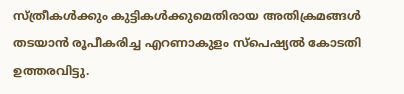സ്ത്രീകള്‍ക്കും കുട്ടികള്‍ക്കുമെതിരായ അതിക്രമങ്ങള്‍ തടയാന്‍ രൂപീകരിച്ച എറണാകുളം സ്‌പെഷ്യല്‍ കോടതി ഉത്തരവിട്ടു.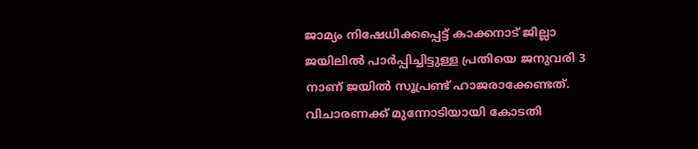ജാമ്യം നിഷേധിക്കപ്പെട്ട് കാക്കനാട് ജില്ലാ ജയിലില്‍ പാര്‍പ്പിച്ചിട്ടുള്ള പ്രതിയെ ജനുവരി 3 നാണ് ജയില്‍ സൂപ്രണ്ട് ഹാജരാക്കേണ്ടത്. വിചാരണക്ക് മുന്നോടിയായി കോടതി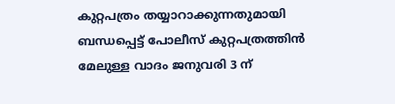കുറ്റപത്രം തയ്യാറാക്കുന്നതുമായി ബന്ധപ്പെട്ട് പോലീസ് കുറ്റപത്രത്തിന്‍ മേലുള്ള വാദം ജനുവരി 3 ന്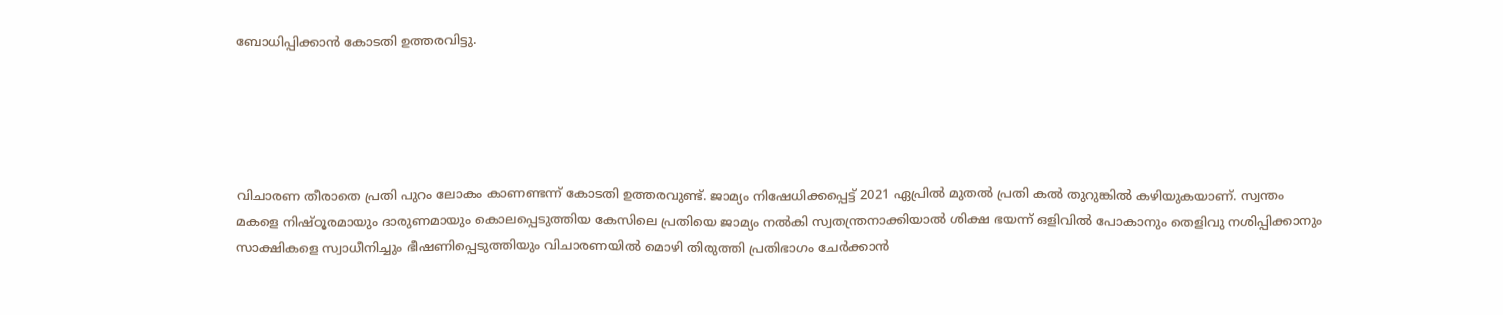ബോധിപ്പിക്കാന്‍ കോടതി ഉത്തരവിട്ടു.





വിചാരണ തീരാതെ പ്രതി പുറം ലോകം കാണണ്ടന്ന് കോടതി ഉത്തരവുണ്ട്. ജാമ്യം നിഷേധിക്കപ്പെട്ട് 2021 ഏപ്രില്‍ മുതല്‍ പ്രതി കല്‍ തുറുങ്കില്‍ കഴിയുകയാണ്. സ്വന്തം മകളെ നിഷ്ഠൂരമായും ദാരുണമായും കൊലപ്പെടുത്തിയ കേസിലെ പ്രതിയെ ജാമ്യം നല്‍കി സ്വതന്ത്രനാക്കിയാല്‍ ശിക്ഷ ഭയന്ന് ഒളിവില്‍ പോകാനും തെളിവു നശിപ്പിക്കാനും സാക്ഷികളെ സ്വാധീനിച്ചും ഭീഷണിപ്പെടുത്തിയും വിചാരണയില്‍ മൊഴി തിരുത്തി പ്രതിഭാഗം ചേര്‍ക്കാന്‍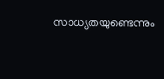സാധ്യതയുണ്ടെന്നും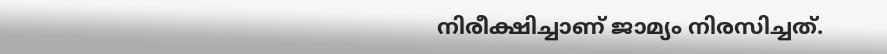നിരീക്ഷിച്ചാണ് ജാമ്യം നിരസിച്ചത്.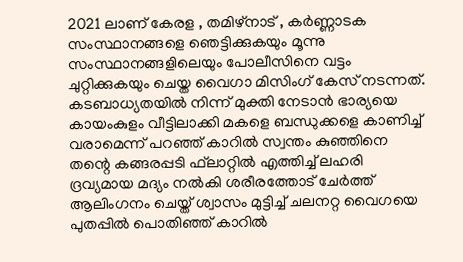2021 ലാണ് കേരള , തമിഴ്‌നാട് , കര്‍ണ്ണാടക സംസ്ഥാനങ്ങളെ ഞെട്ടിക്കുകയും മൂന്നു സംസ്ഥാനങ്ങളിലെയും പോലീസിനെ വട്ടം ചുറ്റിക്കുകയും ചെയ്ത വൈഗാ മിസിംഗ് കേസ് നടന്നത്. കടബാധ്യതയില്‍ നിന്ന് മുക്തി നേടാന്‍ ഭാര്യയെ കായംകുളം വീട്ടിലാക്കി മകളെ ബന്ധുക്കളെ കാണിച്ച് വരാമെന്ന് പറഞ്ഞ് കാറില്‍ സ്വന്തം കുഞ്ഞിനെ തന്റെ കങ്ങരപ്പടി ഫ്‌ലാറ്റില്‍ എത്തിച്ച് ലഹരി ദ്രവ്യമായ മദ്യം നല്‍കി ശരീരത്തോട് ചേര്‍ത്ത് ആലിംഗനം ചെയ്ത് ശ്വാസം മുട്ടിച്ച് ചലനറ്റ വൈഗയെ പുതപ്പില്‍ പൊതിഞ്ഞ് കാറില്‍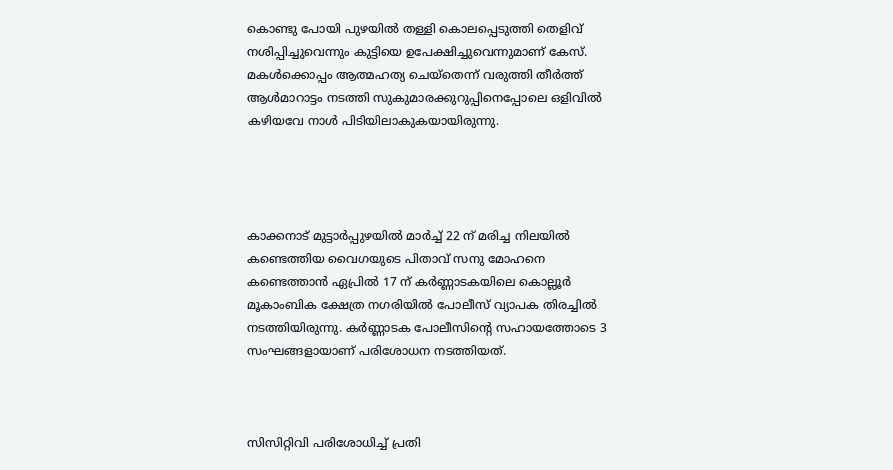കൊണ്ടു പോയി പുഴയില്‍ തള്ളി കൊലപ്പെടുത്തി തെളിവ് നശിപ്പിച്ചുവെന്നും കുട്ടിയെ ഉപേക്ഷിച്ചുവെന്നുമാണ് കേസ്. മകള്‍ക്കൊപ്പം ആത്മഹത്യ ചെയ്‌തെന്ന് വരുത്തി തീര്‍ത്ത് ആള്‍മാറാട്ടം നടത്തി സുകുമാരക്കുറുപ്പിനെപ്പോലെ ഒളിവില്‍ കഴിയവേ നാള്‍ പിടിയിലാകുകയായിരുന്നു.




കാക്കനാട് മുട്ടാര്‍പ്പുഴയില്‍ മാര്‍ച്ച് 22 ന് മരിച്ച നിലയില്‍ കണ്ടെത്തിയ വൈഗയുടെ പിതാവ് സനു മോഹനെ കണ്ടെത്താന്‍ ഏപ്രില്‍ 17 ന് കര്‍ണ്ണാടകയിലെ കൊല്ലൂര്‍ മൂകാംബിക ക്ഷേത്ര നഗരിയില്‍ പോലീസ് വ്യാപക തിരച്ചില്‍ നടത്തിയിരുന്നു. കര്‍ണ്ണാടക പോലീസിന്റെ സഹായത്തോടെ 3 സംഘങ്ങളായാണ് പരിശോധന നടത്തിയത്.



സിസിറ്റിവി പരിശോധിച്ച് പ്രതി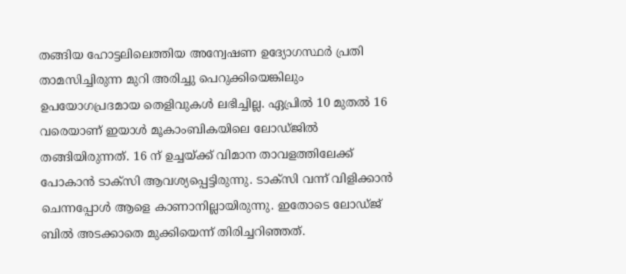തങ്ങിയ ഹോട്ടലിലെത്തിയ അന്വേഷണ ഉദ്യോഗസ്ഥര്‍ പ്രതി താമസിച്ചിരുന്ന മുറി അരിച്ചു പെറുക്കിയെങ്കിലും ഉപയോഗപ്രദമായ തെളിവുകള്‍ ലഭിച്ചില്ല. ഏപ്രില്‍ 10 മുതല്‍ 16 വരെയാണ് ഇയാള്‍ മൂകാംബികയിലെ ലോഡ്ജില്‍ തങ്ങിയിരുന്നത്. 16 ന് ഉച്ചയ്ക്ക് വിമാന താവളത്തിലേക്ക് പോകാന്‍ ടാക്‌സി ആവശ്യപ്പെട്ടിരുന്നു. ടാക്‌സി വന്ന് വിളിക്കാന്‍ ചെന്നപ്പോള്‍ ആളെ കാണാനില്ലായിരുന്നു. ഇതോടെ ലോഡ്ജ് ബില്‍ അടക്കാതെ മുക്കിയെന്ന് തിരിച്ചറിഞ്ഞത്.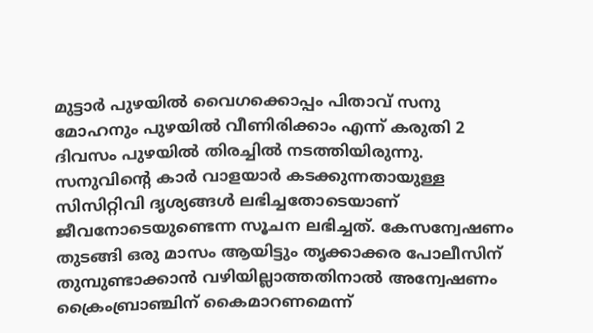മുട്ടാര്‍ പുഴയില്‍ വൈഗക്കൊപ്പം പിതാവ് സനു മോഹനും പുഴയില്‍ വീണിരിക്കാം എന്ന് കരുതി 2 ദിവസം പുഴയില്‍ തിരച്ചില്‍ നടത്തിയിരുന്നു. സനുവിന്റെ കാര്‍ വാളയാര്‍ കടക്കുന്നതായുള്ള സിസിറ്റിവി ദൃശ്യങ്ങള്‍ ലഭിച്ചതോടെയാണ് ജീവനോടെയുണ്ടെന്ന സൂചന ലഭിച്ചത്. കേസന്വേഷണം തുടങ്ങി ഒരു മാസം ആയിട്ടും തൃക്കാക്കര പോലീസിന് തുമ്പുണ്ടാക്കാന്‍ വഴിയില്ലാത്തതിനാല്‍ അന്വേഷണം ക്രൈംബ്രാഞ്ചിന് കൈമാറണമെന്ന്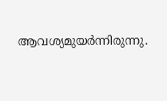ആവശ്യമുയര്‍ന്നിരുന്നു.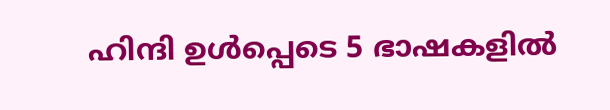ഹിന്ദി ഉള്‍പ്പെടെ 5 ഭാഷകളില്‍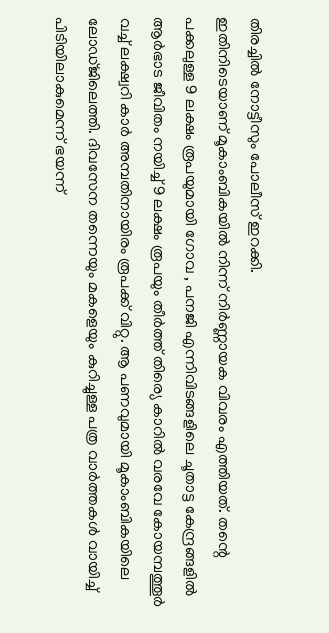തിരച്ചില്‍ നോട്ടീസും പോലീസ് ഇറക്കി.
ഇതിനിടെയാണ് മൂകാംബികയില്‍ നിന്ന് നിര്‍ണ്ണായക വിവരം എത്തിയത്. തന്റെ പക്കലുള്ള 9 ലക്ഷം രൂപയുമായി ഗോവ , പനജി എന്നിവിടങ്ങളിലെ ചൂതാട്ട കേന്ദ്രങ്ങളില്‍ ആര്‍ഭാട ജീവിതം നയിച്ച് 9 ലക്ഷം രൂപയും തീര്‍ത്ത് തിര്യെ കാറില്‍ വരവേ കോയമ്പത്തൂര്‍ വച്ച് ലക്ഷ്വറി കാര്‍ അമ്പതിനായിരം രൂപക്ക് വിറ്റു. ആ പണവുമായി മൂകാംബികയിലെ ലോഡ്ജിലെത്തി. ദിവസേന തന്നെയും മകളെയും കുറിച്ചുള്ള പത്ര വാര്‍ത്തകള്‍ വായിച്ച് പിടിയിലാകുമെന്ന് ഭയന്ന്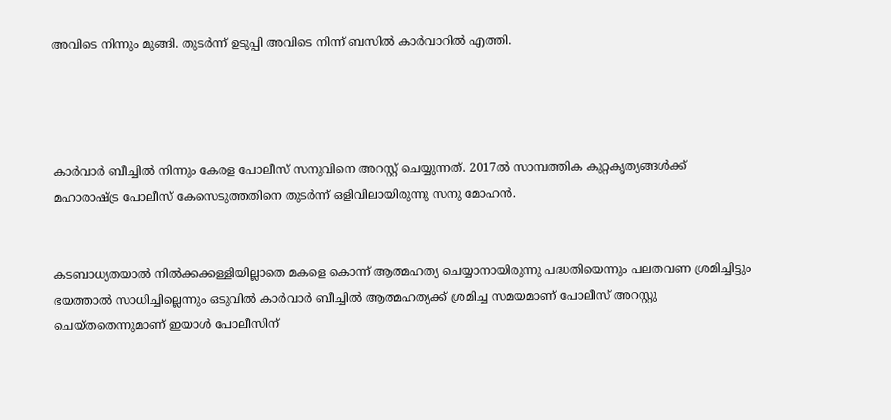അവിടെ നിന്നും മുങ്ങി. തുടര്‍ന്ന് ഉടുപ്പി അവിടെ നിന്ന് ബസില്‍ കാര്‍വാറില്‍ എത്തി.




കാര്‍വാര്‍ ബീച്ചില്‍ നിന്നും കേരള പോലീസ് സനുവിനെ അറസ്റ്റ് ചെയ്യുന്നത്. 2017ല്‍ സാമ്പത്തിക കുറ്റകൃത്യങ്ങള്‍ക്ക് മഹാരാഷ്ട്ര പോലീസ് കേസെടുത്തതിനെ തുടര്‍ന്ന് ഒളിവിലായിരുന്നു സനു മോഹന്‍.


കടബാധ്യതയാല്‍ നില്‍ക്കക്കള്ളിയില്ലാതെ മകളെ കൊന്ന് ആത്മഹത്യ ചെയ്യാനായിരുന്നു പദ്ധതിയെന്നും പലതവണ ശ്രമിച്ചിട്ടും ഭയത്താല്‍ സാധിച്ചില്ലെന്നും ഒടുവില്‍ കാര്‍വാര്‍ ബീച്ചില്‍ ആത്മഹത്യക്ക് ശ്രമിച്ച സമയമാണ് പോലീസ് അറസ്റ്റു ചെയ്തതെന്നുമാണ് ഇയാള്‍ പോലീസിന്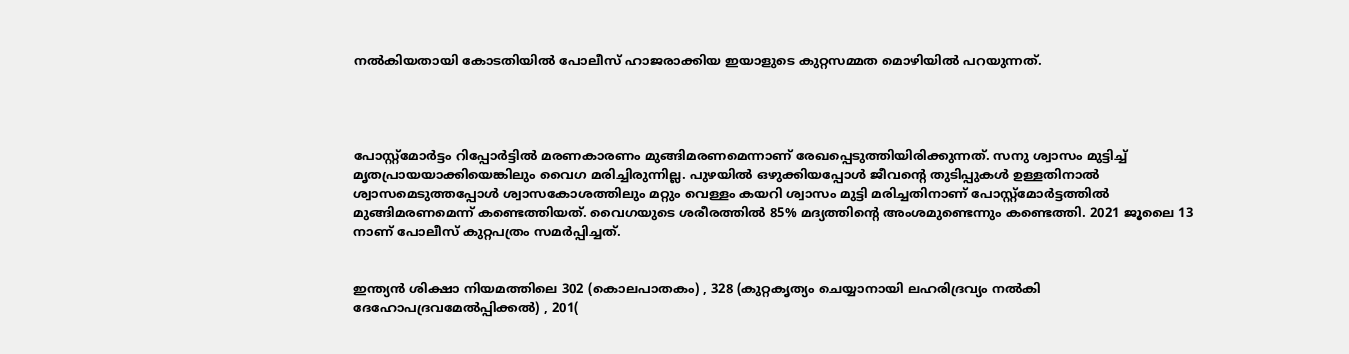നല്‍കിയതായി കോടതിയില്‍ പോലീസ് ഹാജരാക്കിയ ഇയാളുടെ കുറ്റസമ്മത മൊഴിയില്‍ പറയുന്നത്.




പോസ്റ്റ്‌മോര്‍ട്ടം റിപ്പോര്‍ട്ടില്‍ മരണകാരണം മുങ്ങിമരണമെന്നാണ് രേഖപ്പെടുത്തിയിരിക്കുന്നത്. സനു ശ്വാസം മുട്ടിച്ച് മൃതപ്രായയാക്കിയെങ്കിലും വൈഗ മരിച്ചിരുന്നില്ല. പുഴയില്‍ ഒഴുക്കിയപ്പോള്‍ ജീവന്റെ തുടിപ്പുകള്‍ ഉള്ളതിനാല്‍ ശ്വാസമെടുത്തപ്പോള്‍ ശ്വാസകോശത്തിലും മറ്റും വെള്ളം കയറി ശ്വാസം മുട്ടി മരിച്ചതിനാണ് പോസ്റ്റ്‌മോര്‍ട്ടത്തില്‍ മുങ്ങിമരണമെന്ന് കണ്ടെത്തിയത്. വൈഗയുടെ ശരീരത്തില്‍ 85% മദ്യത്തിന്റെ അംശമുണ്ടെന്നും കണ്ടെത്തി. 2021 ജൂലൈ 13 നാണ് പോലീസ് കുറ്റപത്രം സമര്‍പ്പിച്ചത്.


ഇന്ത്യന്‍ ശിക്ഷാ നിയമത്തിലെ 302 (കൊലപാതകം) , 328 (കുറ്റകൃത്യം ചെയ്യാനായി ലഹരിദ്രവ്യം നല്‍കി ദേഹോപദ്രവമേല്‍പ്പിക്കല്‍) , 201(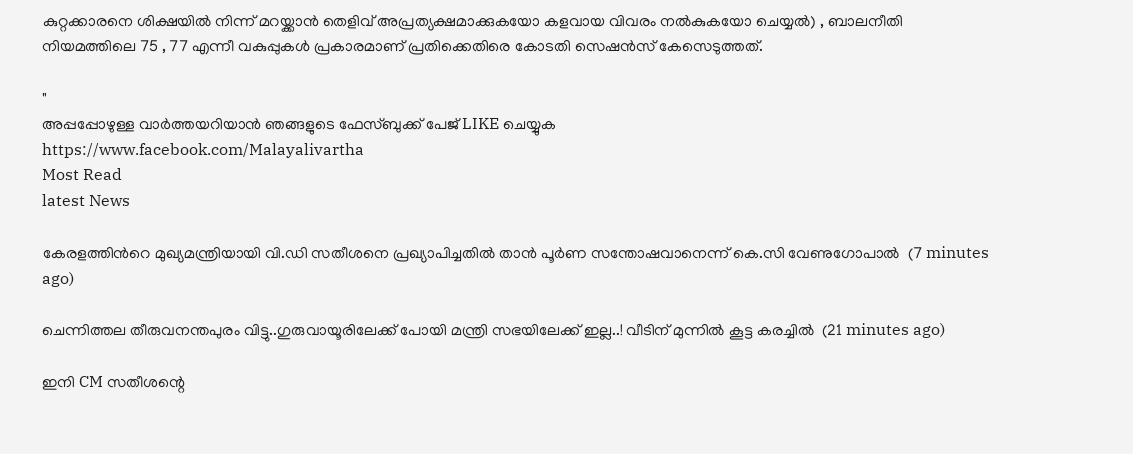കുറ്റക്കാരനെ ശിക്ഷയില്‍ നിന്ന് മറയ്ക്കാന്‍ തെളിവ് അപ്രത്യക്ഷമാക്കുകയോ കളവായ വിവരം നല്‍കുകയോ ചെയ്യല്‍) , ബാലനീതി നിയമത്തിലെ 75 , 77 എന്നീ വകുപ്പുകള്‍ പ്രകാരമാണ് പ്രതിക്കെതിരെ കോടതി സെഷന്‍സ് കേസെടുത്തത്.

"
അപ്പപ്പോഴുള്ള വാര്‍ത്തയറിയാന്‍ ഞങ്ങളുടെ ഫേസ്‌ബുക്ക്‌ പേജ് LIKE ചെയ്യുക
https://www.facebook.com/Malayalivartha
Most Read
latest News

കേരളത്തിന്‍റെ മുഖ്യമന്ത്രിയായി വി.ഡി സതീശനെ പ്രഖ്യാപിച്ചതിൽ താൻ പൂര്‍ണ സന്തോഷവാനെന്ന് കെ.സി വേണുഗോപാൽ  (7 minutes ago)

ചെന്നിത്തല തീരുവനന്തപുരം വിട്ടു..ഗുരുവായൂരിലേക്ക് പോയി മന്ത്രി സഭയിലേക്ക് ഇല്ല..! വീടിന് മുന്നിൽ കൂട്ട കരച്ചിൽ  (21 minutes ago)

ഇനി CM സതീശന്റെ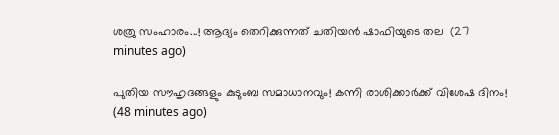ശത്രു സംഹാരം...! ആദ്യം തെറിക്കുന്നത് ചതിയൻ ഷാഫിയുടെ തല  (27 minutes ago)

പുതിയ സൗഹൃദങ്ങളും കുടുംബ സമാധാനവും! കന്നി രാശിക്കാർക്ക് വിശേഷ ദിനം!  (48 minutes ago)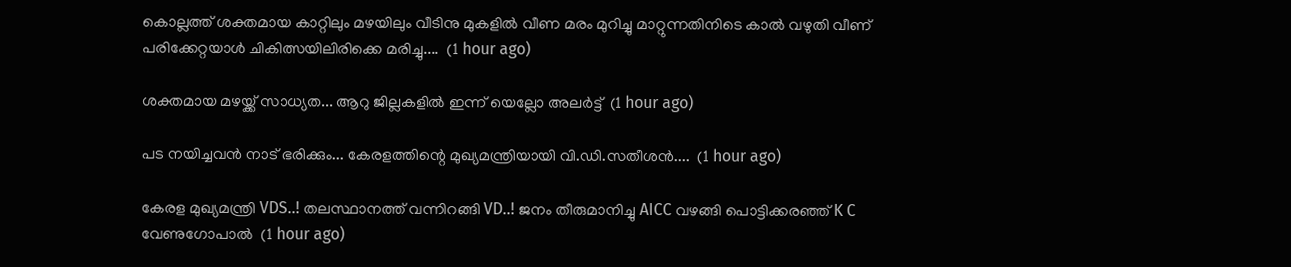കൊല്ലത്ത് ശക്തമായ കാറ്റിലും മഴയിലും വീടിനു മുകളിൽ വീണ മരം മുറിച്ചു മാറ്റുന്നതിനിടെ കാൽ വഴുതി വീണ് പരിക്കേറ്റയാൾ ചികിത്സയിലിരിക്കെ മരിച്ചു....  (1 hour ago)

ശക്തമായ മഴയ്ക്ക് സാധ്യത... ആറു ജില്ലകളില്‍ ഇന്ന് യെല്ലോ അലർട്ട്  (1 hour ago)

പട നയിച്ചവൻ നാട് ഭരിക്കും... കേരളത്തിന്റെ മുഖ്യമന്ത്രിയായി വി.ഡി.സതീശൻ....  (1 hour ago)

കേരള മുഖ്യമന്ത്രി VDS..! തലസ്ഥാനത്ത് വന്നിറങ്ങി VD..! ജനം തീരുമാനിച്ചു AICC വഴങ്ങി പൊട്ടിക്കരഞ്ഞ് K C വേണുഗോപാൽ  (1 hour ago)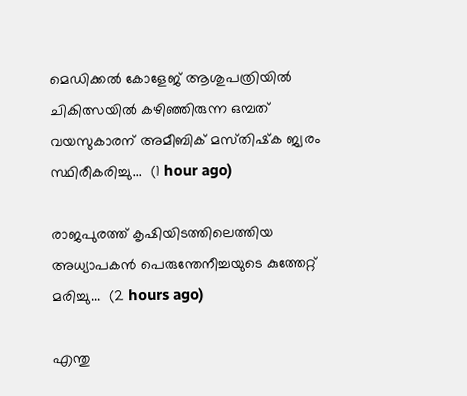മെഡിക്കൽ കോളേജ് ആശുപത്രിയിൽ ചികിത്സയിൽ കഴിഞ്ഞിരുന്ന ഒമ്പത് വയസുകാരന് അമീബിക് മസ്‌തിഷ്‌ക ജ്വരം സ്ഥിരീകരിച്ചു...  (1 hour ago)

രാജപുരത്ത് കൃഷിയിടത്തിലെത്തിയ അധ്യാപകൻ പെരുന്തേനീച്ചയുടെ കുത്തേറ്റ് മരിച്ചു...  (2 hours ago)

എന്തു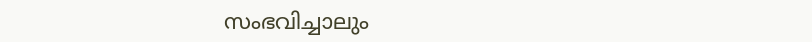സംഭവിച്ചാലും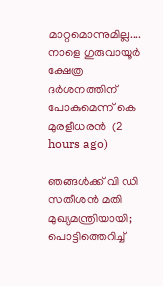മാറ്റമൊന്നുമില്ല.... നാളെ ഗുരുവായൂർ ക്ഷേത്ര ദർശനത്തിന് പോകുമെന്ന് കെ മുരളീധരൻ  (2 hours ago)

ഞങ്ങൾക്ക് വി ഡി സതീശൻ മതി മുഖ്യമന്ത്രിയായി; പൊട്ടിത്തെറിച്ച്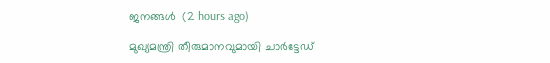ജനങ്ങൾ  (2 hours ago)

മുഖ്യമന്ത്രി തീരുമാനവുമായി ചാർട്ടേഡ്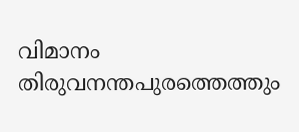വിമാനം തിരുവനന്തപുരത്തെത്തും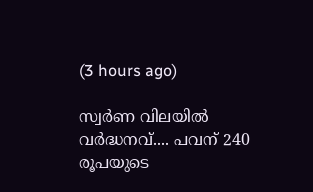(3 hours ago)

സ്വര്‍ണ വിലയില്‍ വർദ്ധനവ്.... പവന് 240 രൂപയുടെ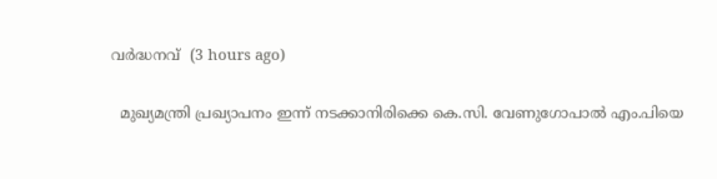വർദ്ധനവ്  (3 hours ago)

  മുഖ്യമന്ത്രി പ്രഖ്യാപനം ഇന്ന് നടക്കാനിരിക്കെ കെ.സി. വേണുഗോപാൽ എം.പിയെ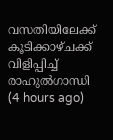വസതിയിലേക്ക് കൂടിക്കാഴ്ചക്ക് വിളിപ്പിച്ച് രാഹുൽഗാന്ധി  (4 hours ago)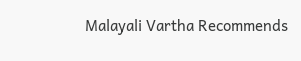Malayali Vartha Recommends